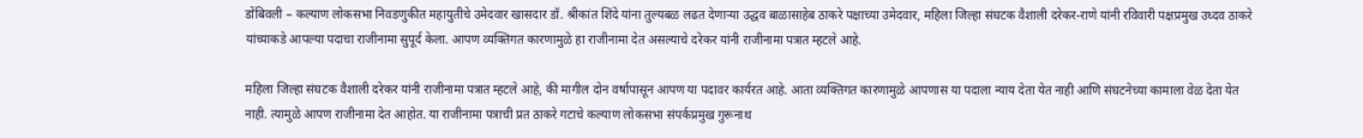डोंबिवली – कल्याण लोकसभा निवडणुकीत महायुतीचे उमेदवार खासदार डॉ. श्रीकांत शिंदे यांना तुल्यबळ लढत देणाऱ्या उद्धव बाळासाहेब ठाकरे पक्षाच्या उमेदवार, महिला जिल्हा संघटक वैशाली दरेकर-राणे यांनी रविवारी पक्षप्रमुख उध्दव ठाकरे यांच्याकडे आपल्या पदाचा राजीनामा सुपूर्द केला. आपण व्यक्तिगत कारणामुळे हा राजीनामा देत असल्याचे दरेकर यांनी राजीनामा पत्रात म्हटले आहे.

महिला जिल्हा संघटक वैशाली दरेकर यांनी राजीनामा पत्रात म्हटले आहे, की मागील दोन वर्षापासून आपण या पदावर कार्यरत आहे. आता व्यक्तिगत कारणामुळे आपणास या पदाला न्याय देता येत नाही आणि संघटनेच्या कामाला वेळ देता येत नाही. त्यामुळे आपण राजीनामा देत आहोत. या राजीनामा पत्राची प्रत ठाकरे गटाचे कल्याण लोकसभा संपर्कप्रमुख गुरूनाथ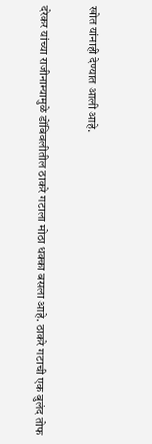खोत यांनाही देण्यात आली आहे.

दरेकर यांच्या राजीनाम्यामुळे डोंबिवलीतील ठाकरे गटाला मोठा धक्का बसला आहे. ठाकरे गटाची एक बुलंद तोफ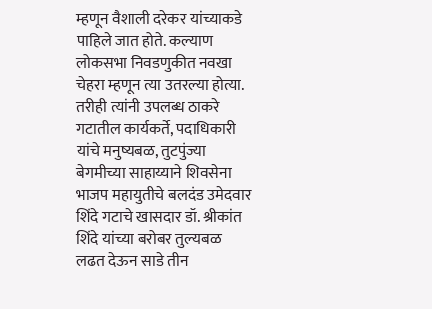म्हणून वैशाली दरेकर यांच्याकडे पाहिले जात होते. कल्याण लोकसभा निवडणुकीत नवखा चेहरा म्हणून त्या उतरल्या होत्या. तरीही त्यांनी उपलब्ध ठाकरे गटातील कार्यकर्ते, पदाधिकारी यांचे मनुष्यबळ, तुटपुंज्या बेगमीच्या साहाय्याने शिवसेना भाजप महायुतीचे बलदंड उमेदवार शिंदे गटाचे खासदार डॉ. श्रीकांत शिंदे यांच्या बरोबर तुल्यबळ लढत देऊन साडे तीन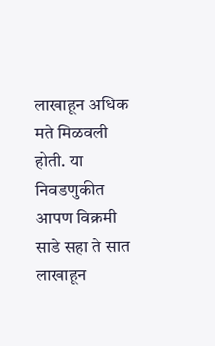लाखाहून अधिक मते मिळवली होती. या निवडणुकीत आपण विक्रमी साडे सहा ते सात लाखाहून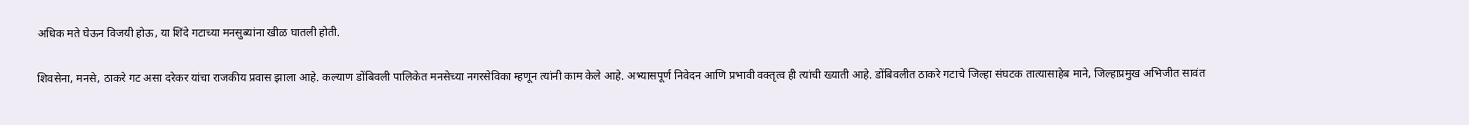अधिक मते घेऊन विजयी होऊ, या शिंदे गटाच्या मनसुब्यांना खीळ घातली होती.

शिवसेना, मनसे, ठाकरे गट असा दरेकर यांचा राजकीय प्रवास झाला आहे. कल्याण डोंबिवली पालिकेत मनसेच्या नगरसेविका म्हणून त्यांनी काम केले आहे. अभ्यासपूर्ण निवेदन आणि प्रभावी वक्तृत्व ही त्यांची ख्याती आहे. डोंबिवलीत ठाकरे गटाचे जिल्हा संघटक तात्यासाहेब माने, जिल्हाप्रमुख अभिजीत सावंत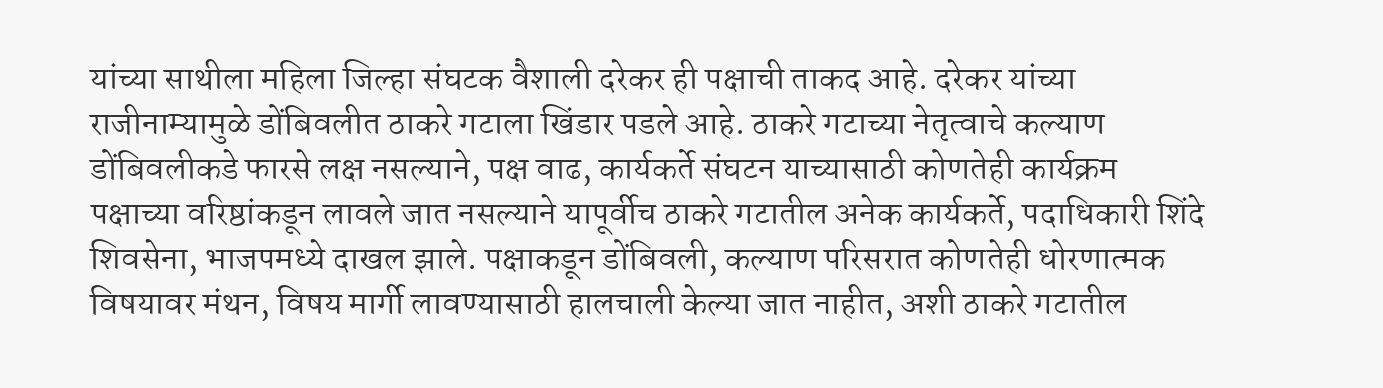यांच्या साथीला महिला जिल्हा संघटक वैशाली दरेकर ही पक्षाची ताकद आहे. दरेकर यांच्या राजीनाम्यामुळे डोंबिवलीत ठाकरे गटाला खिंडार पडले आहे. ठाकरे गटाच्या नेतृत्वाचे कल्याण डोंबिवलीकडे फारसे लक्ष नसल्याने, पक्ष वाढ, कार्यकर्ते संघटन याच्यासाठी कोणतेही कार्यक्रम पक्षाच्या वरिष्ठांकडून लावले जात नसल्याने यापूर्वीच ठाकरे गटातील अनेक कार्यकर्ते, पदाधिकारी शिंदे शिवसेना, भाजपमध्ये दाखल झाले. पक्षाकडून डोंबिवली, कल्याण परिसरात कोणतेही धोरणात्मक विषयावर मंथन, विषय मार्गी लावण्यासाठी हालचाली केल्या जात नाहीत, अशी ठाकरे गटातील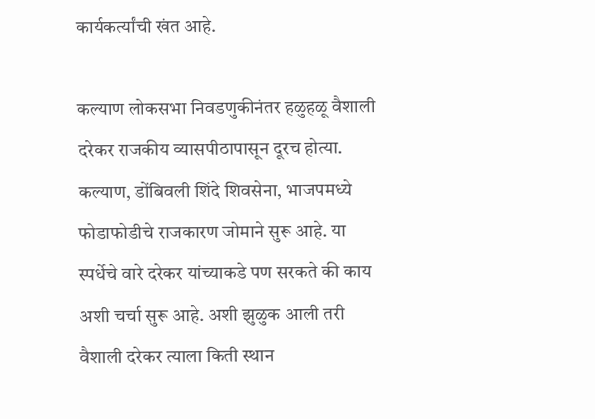कार्यकर्त्यांची खंत आहे.

कल्याण लोकसभा निवडणुकीनंतर हळुहळू वैशाली दरेकर राजकीय व्यासपीठापासून दूरच होत्या. कल्याण, डोंबिवली शिंदे शिवसेना, भाजपमध्ये फोडाफोडीचे राजकारण जोमाने सुरू आहे. या स्पर्धेचे वारे दरेकर यांच्याकडे पण सरकते की काय अशी चर्चा सुरू आहे. अशी झुळुक आली तरी वैशाली दरेकर त्याला किती स्थान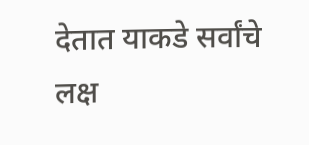देतात याकडे सर्वांचे लक्ष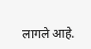लागले आहे.